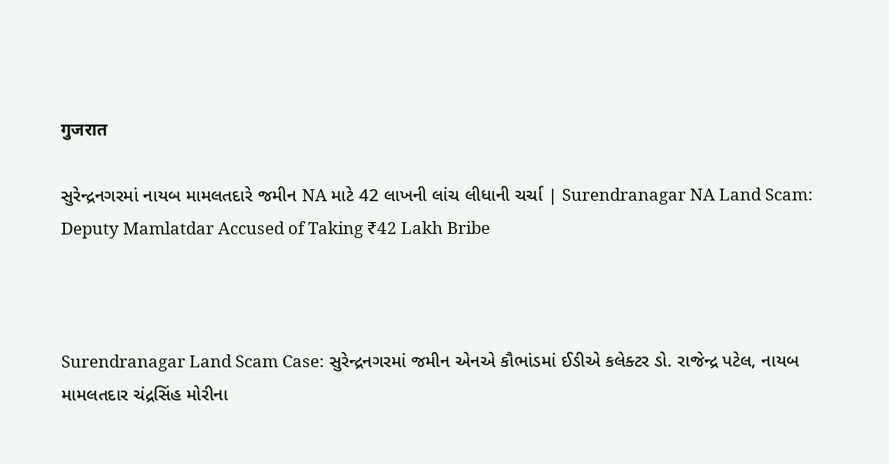गुजरात

સુરેન્દ્રનગરમાં નાયબ મામલતદારે જમીન NA માટે 42 લાખની લાંચ લીધાની ચર્ચા | Surendranagar NA Land Scam: Deputy Mamlatdar Accused of Taking ₹42 Lakh Bribe



Surendranagar Land Scam Case: સુરેન્દ્રનગરમાં જમીન એનએ કૌભાંડમાં ઈડીએ કલેક્ટર ડો. રાજેન્દ્ર પટેલ, નાયબ મામલતદાર ચંદ્રસિંહ મોરીના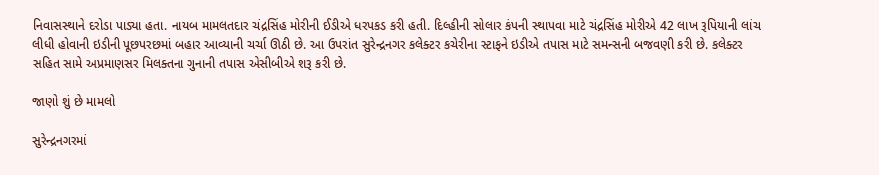નિવાસસ્થાને દરોડા પાડ્યા હતા. નાયબ મામલતદાર ચંદ્રસિંહ મોરીની ઈડીએ ધરપકડ કરી હતી. દિલ્હીની સોલાર કંપની સ્થાપવા માટે ચંદ્રસિંહ મોરીએ 42 લાખ રૂપિયાની લાંચ લીધી હોવાની ઇડીની પૂછપરછમાં બહાર આવ્યાની ચર્ચા ઊઠી છે. આ ઉપરાંત સુરેન્દ્રનગર કલેક્ટર કચેરીના સ્ટાફને ઇડીએ તપાસ માટે સમન્સની બજવણી કરી છે. કલેક્ટર સહિત સામે અપ્રમાણસર મિલક્તના ગુનાની તપાસ એસીબીએ શરૂ કરી છે.

જાણો શું છે મામલો

સુરેન્દ્રનગરમાં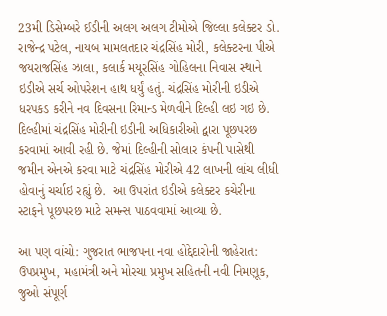23મી ડિસેમ્બરે ઈડીની અલગ અલગ ટીમોએ જિલ્લા કલેક્ટર ડો. રાજેન્દ્ર પટેલ, નાયબ મામલતદાર ચંદ્રસિંહ મોરી, કલેક્ટરના પીએ જયરાજસિંહ ઝાલા, કલાર્ક મયૂરસિંહ ગોહિલના નિવાસ સ્થાને ઇડીએ સર્ચ ઓપરેશન હાથ ધર્યું હતું. ચંદ્રસિંહ મોરીની ઇડીએ ધરપકડ કરીને નવ દિવસના રિમાન્ડ મેળવીને દિલ્હી લઇ ગઇ છે. દિલ્હીમાં ચંદ્રસિંહ મોરીની ઇડીની અધિકારીઓ દ્વારા પૂછપરછ કરવામાં આવી રહી છે. જેમાં દિલ્હીની સોલાર કંપની પાસેથી જમીન એનએ કરવા માટે ચંદ્રસિંહ મોરીએ 42 લાખની લાંચ લીધી હોવાનું ચર્ચાઇ રહ્યું છે.  આ ઉપરાંત ઇડીએ કલેક્ટર કચેરીના સ્ટાફને પૂછપરછ માટે સમન્સ પાઠવવામાં આવ્યા છે.

આ પણ વાંચો: ગુજરાત ભાજપના નવા હોદ્દેદારોની જાહેરાત: ઉપપ્રમુખ, મહામંત્રી અને મોરચા પ્રમુખ સહિતની નવી નિમણૂક, જુઓ સંપૂર્ણ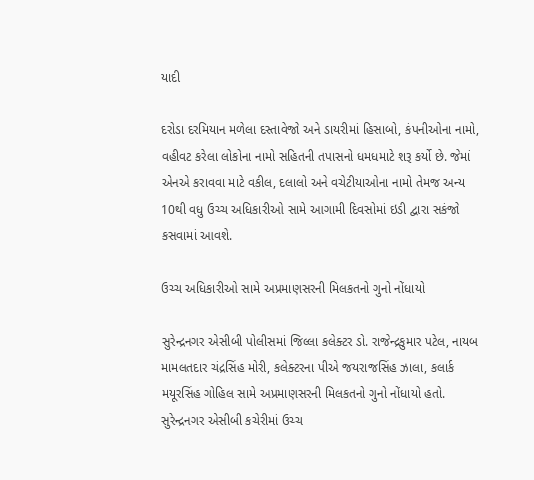યાદી

દરોડા દરમિયાન મળેલા દસ્તાવેજો અને ડાયરીમાં હિસાબો, કંપનીઓના નામો, વહીવટ કરેલા લોકોના નામો સહિતની તપાસનો ધમધમાટે શરૂ કર્યો છે. જેમાં એનએ કરાવવા માટે વકીલ, દલાલો અને વચેટીયાઓના નામો તેમજ અન્ય 10થી વધુ ઉચ્ચ અધિકારીઓ સામે આગામી દિવસોમાં ઇડી દ્વારા સકંજો કસવામાં આવશે.

ઉચ્ચ અધિકારીઓ સામે અપ્રમાણસરની મિલકતનો ગુનો નોંધાયો

સુરેન્દ્રનગર એસીબી પોલીસમાં જિલ્લા કલેક્ટર ડો. રાજેન્દ્રકુમાર પટેલ, નાયબ મામલતદાર ચંદ્રસિંહ મોરી, કલેક્ટરના પીએ જયરાજસિંહ ઝાલા, કલાર્ક મયૂરસિંહ ગોહિલ સામે અપ્રમાણસરની મિલકતનો ગુનો નોંધાયો હતો. સુરેન્દ્રનગર એસીબી કચેરીમાં ઉચ્ચ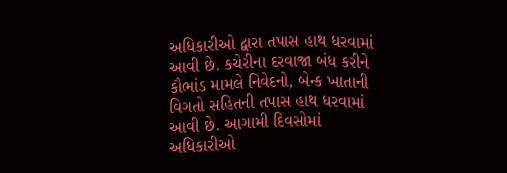અધિકારીઓ દ્વારા તપાસ હાથ ધરવામાં આવી છે. કચેરીના દરવાજા બંધ કરીને કૌભાંડ મામલે નિવેદનો, બેન્ક ખાતાની વિગતો સહિતની તપાસ હાથ ધરવામાં આવી છે. આગામી દિવસોમાં અધિકારીઓ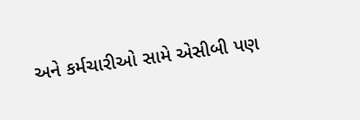અને કર્મચારીઓ સામે એસીબી પણ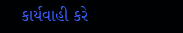કાર્યવાહી કરે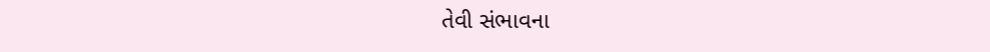તેવી સંભાવના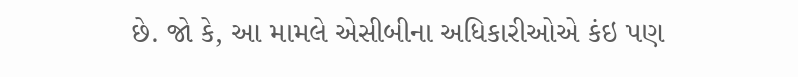છે. જો કે, આ મામલે એસીબીના અધિકારીઓએ કંઇ પણ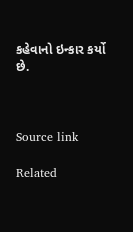કહેવાનો ઇન્કાર કર્યો છે.



Source link

Related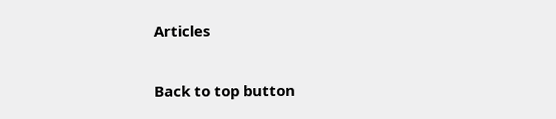Articles

Back to top button